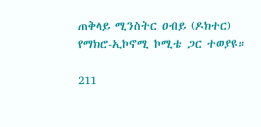ጠቅላይ ሚንስትር ዐብይ (ዶክተር) የማክሮ-ኢኮኖሚ ኮሚቴ ጋር ተወያዩ።

211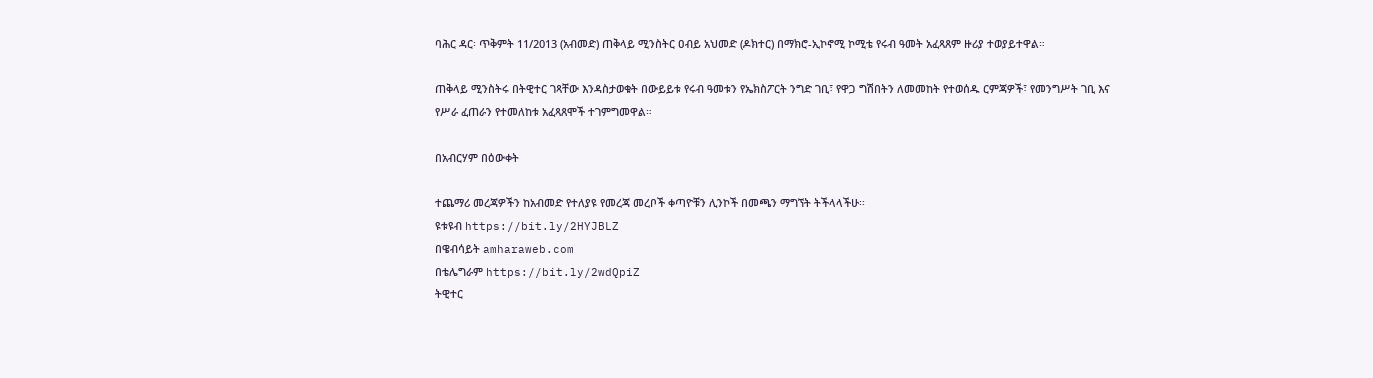ባሕር ዳር፡ ጥቅምት 11/2013 (አብመድ) ጠቅላይ ሚንስትር ዐብይ አህመድ (ዶክተር) በማክሮ-ኢኮኖሚ ኮሚቴ የሩብ ዓመት አፈጻጸም ዙሪያ ተወያይተዋል።

ጠቅላይ ሚንስትሩ በትዊተር ገጻቸው እንዳስታወቁት በውይይቱ የሩብ ዓመቱን የኤክስፖርት ንግድ ገቢ፣ የዋጋ ግሽበትን ለመመከት የተወሰዱ ርምጃዎች፣ የመንግሥት ገቢ እና የሥራ ፈጠራን የተመለከቱ አፈጻጸሞች ተገምግመዋል።

በአብርሃም በዕውቀት

ተጨማሪ መረጃዎችን ከአብመድ የተለያዩ የመረጃ መረቦች ቀጣዮቹን ሊንኮች በመጫን ማግኘት ትችላላችሁ፡፡
ዩቱዩብ https://bit.ly/2HYJBLZ
በዌብሳይት amharaweb.com
በቴሌግራም https://bit.ly/2wdQpiZ
ትዊተር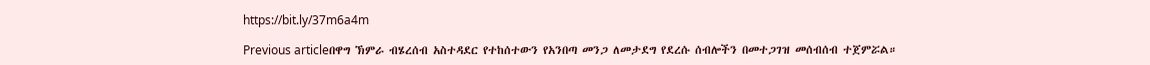https://bit.ly/37m6a4m

Previous articleበዋግ ኽምራ ብሄረሰብ አስተዳደር የተከሰተውን የአንበጣ መንጋ ለመታደግ የደረሱ ሰብሎችን በመተጋገዝ መሰብሰብ ተጀምሯል።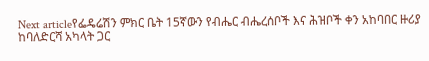Next articleየፌዴሬሽን ምክር ቤት 15ኛውን የብሔር ብሔረሰቦች እና ሕዝቦች ቀን አከባበር ዙሪያ ከባለድርሻ አካላት ጋር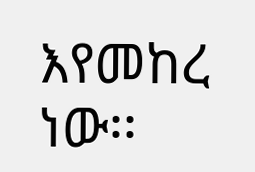እየመከረ ነው፡፡